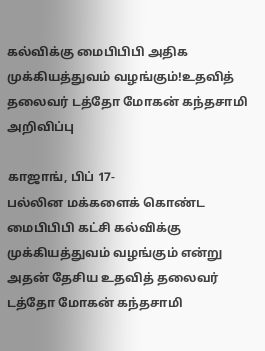கல்விக்கு மைபிபிபி அதிக முக்கியத்துவம் வழங்கும்!உதவித் தலைவர் டத்தோ மோகன் கந்தசாமி அறிவிப்பு

காஜாங், பிப் 17-
பல்லின மக்களைக் கொண்ட மைபிபிபி கட்சி கல்விக்கு முக்கியத்துவம் வழங்கும் என்று அதன் தேசிய உதவித் தலைவர் டத்தோ மோகன் கந்தசாமி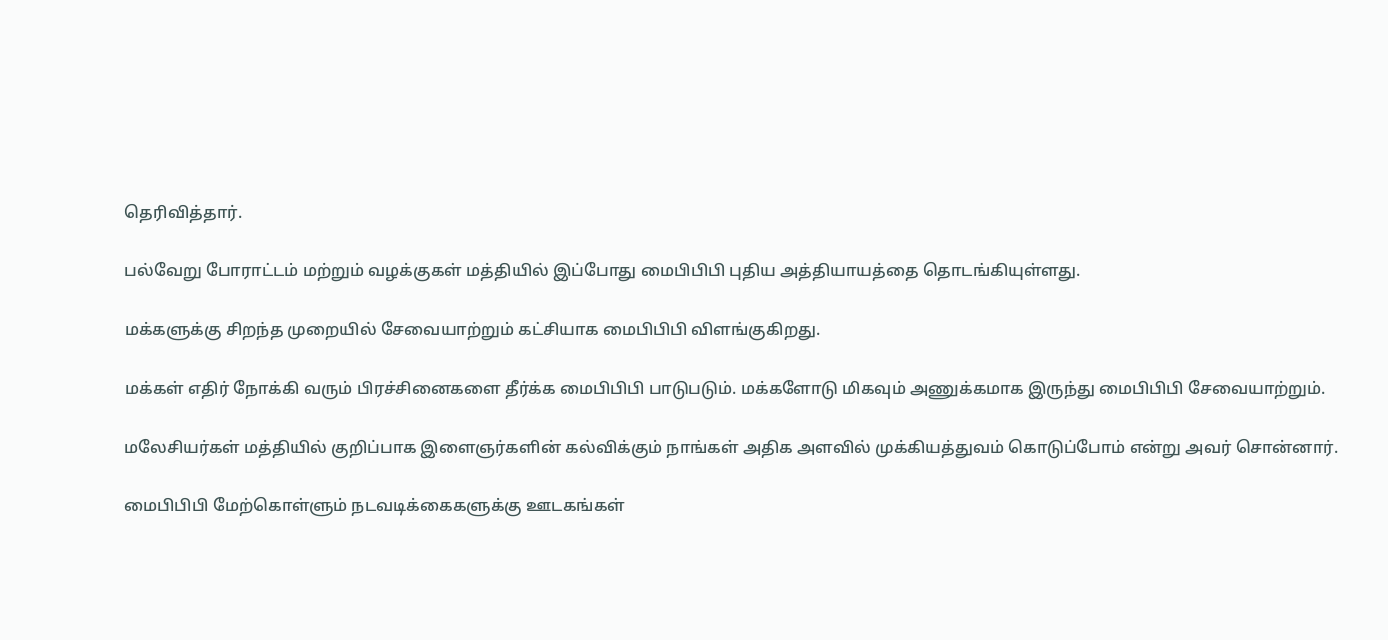தெரிவித்தார்.

பல்வேறு போராட்டம் மற்றும் வழக்குகள் மத்தியில் இப்போது மைபிபிபி புதிய அத்தியாயத்தை தொடங்கியுள்ளது.

மக்களுக்கு சிறந்த முறையில் சேவையாற்றும் கட்சியாக மைபிபிபி விளங்குகிறது.

மக்கள் எதிர் நோக்கி வரும் பிரச்சினைகளை தீர்க்க மைபிபிபி பாடுபடும். மக்களோடு மிகவும் அணுக்கமாக இருந்து மைபிபிபி சேவையாற்றும்.

மலேசியர்கள் மத்தியில் குறிப்பாக இளைஞர்களின் கல்விக்கும் நாங்கள் அதிக அளவில் முக்கியத்துவம் கொடுப்போம் என்று அவர் சொன்னார்.

மைபிபிபி மேற்கொள்ளும் நடவடிக்கைகளுக்கு ஊடகங்கள்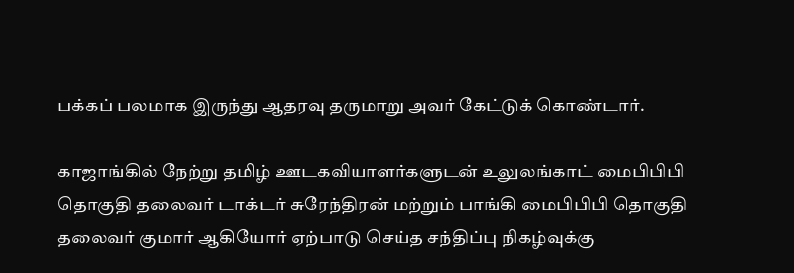பக்கப் பலமாக இருந்து ஆதரவு தருமாறு அவர் கேட்டுக் கொண்டார்.

காஜாங்கில் நேற்று தமிழ் ஊடகவியாளர்களுடன் உலுலங்காட் மைபிபிபி தொகுதி தலைவர் டாக்டர் சுரேந்திரன் மற்றும் பாங்கி மைபிபிபி தொகுதி தலைவர் குமார் ஆகியோர் ஏற்பாடு செய்த சந்திப்பு நிகழ்வுக்கு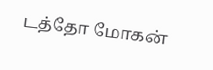டத்தோ மோகன்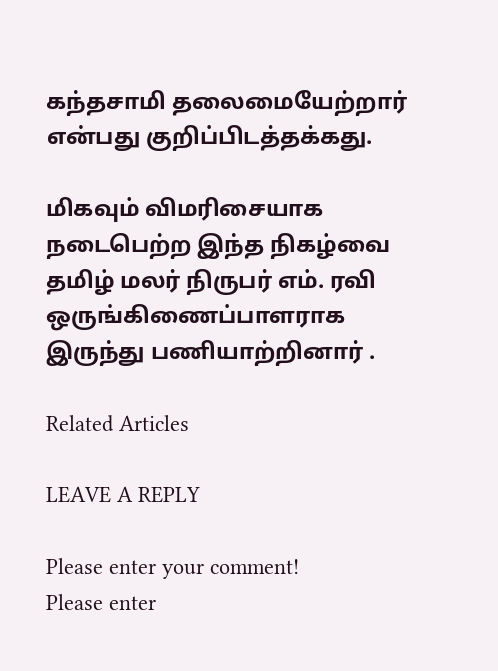கந்தசாமி தலைமையேற்றார் என்பது குறிப்பிடத்தக்கது.

மிகவும் விமரிசையாக நடைபெற்ற இந்த நிகழ்வை தமிழ் மலர் நிருபர் எம். ரவி ஒருங்கிணைப்பாளராக இருந்து பணியாற்றினார் .

Related Articles

LEAVE A REPLY

Please enter your comment!
Please enter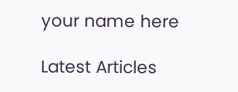your name here

Latest Articles